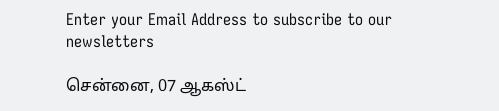Enter your Email Address to subscribe to our newsletters

சென்னை, 07 ஆகஸ்ட்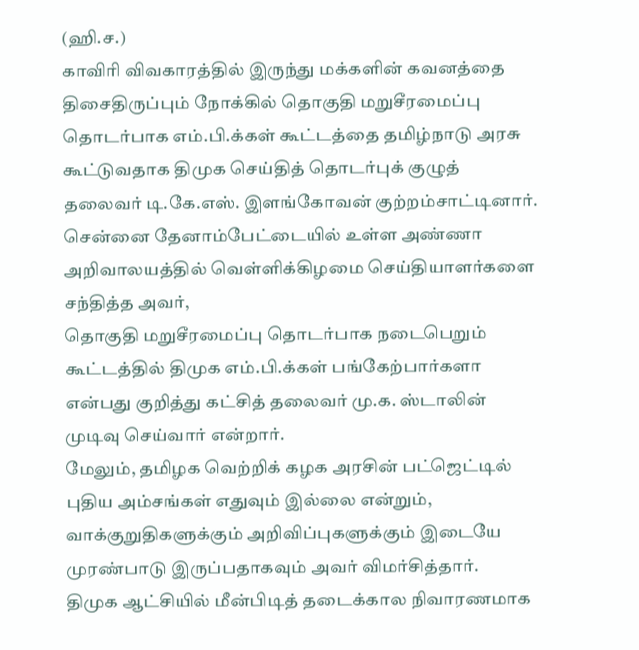(ஹி.ச.)
காவிரி விவகாரத்தில் இருந்து மக்களின் கவனத்தை திசைதிருப்பும் நோக்கில் தொகுதி மறுசீரமைப்பு தொடர்பாக எம்.பி.க்கள் கூட்டத்தை தமிழ்நாடு அரசு கூட்டுவதாக திமுக செய்தித் தொடர்புக் குழுத் தலைவர் டி.கே.எஸ். இளங்கோவன் குற்றம்சாட்டினார்.
சென்னை தேனாம்பேட்டையில் உள்ள அண்ணா அறிவாலயத்தில் வெள்ளிக்கிழமை செய்தியாளர்களை சந்தித்த அவர்,
தொகுதி மறுசீரமைப்பு தொடர்பாக நடைபெறும் கூட்டத்தில் திமுக எம்.பி.க்கள் பங்கேற்பார்களா என்பது குறித்து கட்சித் தலைவர் மு.க. ஸ்டாலின் முடிவு செய்வார் என்றார்.
மேலும், தமிழக வெற்றிக் கழக அரசின் பட்ஜெட்டில் புதிய அம்சங்கள் எதுவும் இல்லை என்றும், வாக்குறுதிகளுக்கும் அறிவிப்புகளுக்கும் இடையே முரண்பாடு இருப்பதாகவும் அவர் விமர்சித்தார்.
திமுக ஆட்சியில் மீன்பிடித் தடைக்கால நிவாரணமாக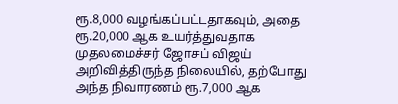ரூ.8,000 வழங்கப்பட்டதாகவும், அதை ரூ.20,000 ஆக உயர்த்துவதாக முதலமைச்சர் ஜோசப் விஜய் அறிவித்திருந்த நிலையில், தற்போது அந்த நிவாரணம் ரூ.7,000 ஆக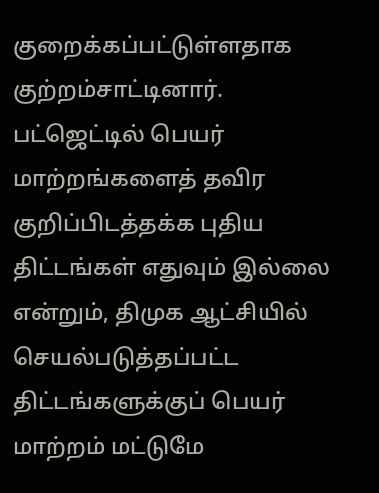குறைக்கப்பட்டுள்ளதாக குற்றம்சாட்டினார்.
பட்ஜெட்டில் பெயர் மாற்றங்களைத் தவிர குறிப்பிடத்தக்க புதிய திட்டங்கள் எதுவும் இல்லை என்றும், திமுக ஆட்சியில் செயல்படுத்தப்பட்ட திட்டங்களுக்குப் பெயர் மாற்றம் மட்டுமே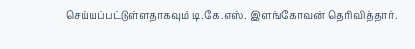செய்யப்பட்டுள்ளதாகவும் டி.கே.எஸ். இளங்கோவன் தெரிவித்தார்.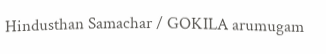Hindusthan Samachar / GOKILA arumugam